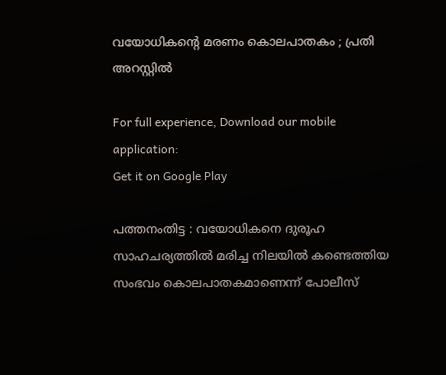വയോധികന്റെ മരണം കൊലപാതകം ; പ്രതി അറസ്റ്റിൽ

For full experience, Download our mobile application:
Get it on Google Play

പത്തനംതിട്ട : വയോധികനെ ദുരൂഹ സാഹചര്യത്തിൽ മരിച്ച നിലയിൽ കണ്ടെത്തിയ സംഭവം കൊലപാതകമാണെന്ന് പോലീസ്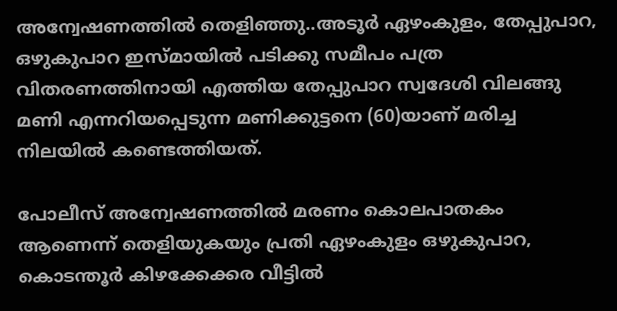അന്വേഷണത്തിൽ തെളിഞ്ഞു..അടൂർ ഏഴംകുളം, തേപ്പുപാറ, ഒഴുകുപാറ ഇസ്മായിൽ പടിക്കു സമീപം പത്ര വിതരണത്തിനായി എത്തിയ തേപ്പുപാറ സ്വദേശി വിലങ്ങു മണി എന്നറിയപ്പെടുന്ന മണിക്കുട്ടനെ (60)യാണ് മരിച്ച നിലയിൽ കണ്ടെത്തിയത്.

പോലീസ് അന്വേഷണത്തിൽ മരണം കൊലപാതകം ആണെന്ന് തെളിയുകയും പ്രതി ഏഴംകുളം ഒഴുകുപാറ, കൊടന്തൂർ കിഴക്കേക്കര വീട്ടിൽ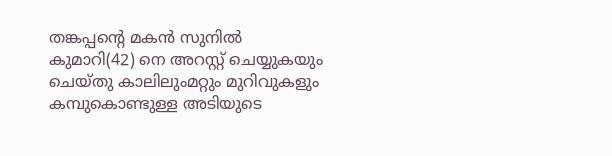തങ്കപ്പന്റെ മകൻ സുനിൽ കുമാറി(42) നെ അറസ്റ്റ് ചെയ്യുകയും ചെയ്തു കാലിലുംമറ്റും മുറിവുകളും കമ്പുകൊണ്ടുള്ള അടിയുടെ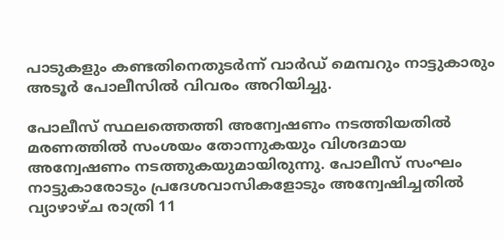പാടുകളും കണ്ടതിനെതുടർന്ന് വാർഡ് മെമ്പറും നാട്ടുകാരും അടൂർ പോലീസിൽ വിവരം അറിയിച്ചു.

പോലീസ് സ്ഥലത്തെത്തി അന്വേഷണം നടത്തിയതിൽ മരണത്തിൽ സംശയം തോന്നുകയും വിശദമായ അന്വേഷണം നടത്തുകയുമായിരുന്നു. പോലീസ് സംഘം നാട്ടുകാരോടും പ്രദേശവാസികളോടും അന്വേഷിച്ചതിൽ വ്യാഴാഴ്ച രാത്രി 11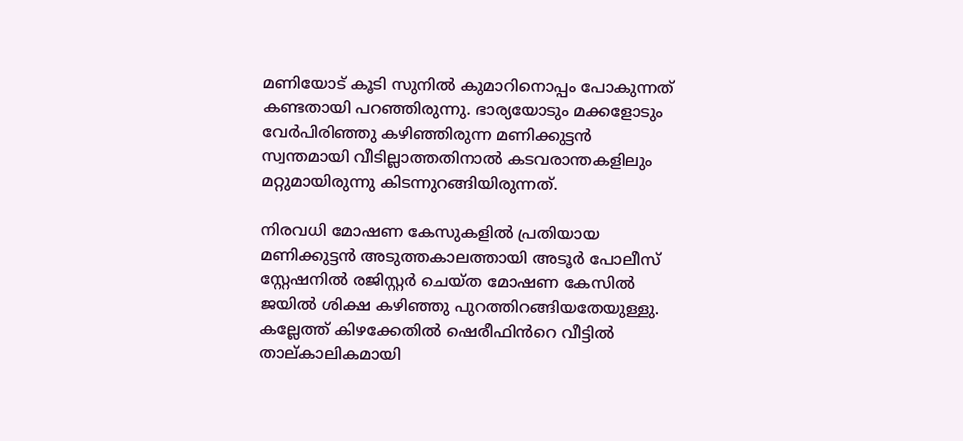മണിയോട് കൂടി സുനിൽ കുമാറിനൊപ്പം പോകുന്നത് കണ്ടതായി പറഞ്ഞിരുന്നു. ഭാര്യയോടും മക്കളോടും വേർപിരിഞ്ഞു കഴിഞ്ഞിരുന്ന മണിക്കുട്ടൻ സ്വന്തമായി വീടില്ലാത്തതിനാൽ കടവരാന്തകളിലും മറ്റുമായിരുന്നു കിടന്നുറങ്ങിയിരുന്നത്.

നിരവധി മോഷണ കേസുകളിൽ പ്രതിയായ മണിക്കുട്ടൻ അടുത്തകാലത്തായി അടൂർ പോലീസ് സ്റ്റേഷനിൽ രജിസ്റ്റർ ചെയ്ത മോഷണ കേസിൽ ജയിൽ ശിക്ഷ കഴിഞ്ഞു പുറത്തിറങ്ങിയതേയുള്ളു. കല്ലേത്ത് കിഴക്കേതിൽ ഷെരീഫിൻറെ വീട്ടിൽ താല്കാലികമായി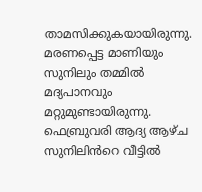താമസിക്കുകയായിരുന്നു. മരണപ്പെട്ട മാണിയും സുനിലും തമ്മിൽ മദ്യപാനവും മറ്റുമുണ്ടായിരുന്നു. ഫെബ്രുവരി ആദ്യ ആഴ്ച സുനിലിൻറെ വീട്ടിൽ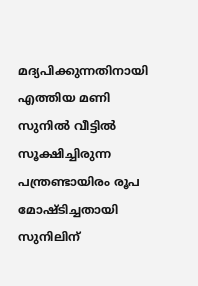മദ്യപിക്കുന്നതിനായി എത്തിയ മണി സുനിൽ വീട്ടിൽ സൂക്ഷിച്ചിരുന്ന പന്ത്രണ്ടായിരം രൂപ മോഷ്ടിച്ചതായി സുനിലിന്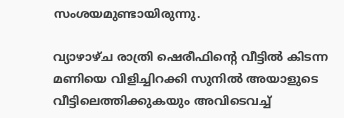സംശയമുണ്ടായിരുന്നു.

വ്യാഴാഴ്ച രാത്രി ഷെരീഫിന്റെ വീട്ടിൽ കിടന്ന മണിയെ വിളിച്ചിറക്കി സുനിൽ അയാളുടെ വീട്ടിലെത്തിക്കുകയും അവിടെവച്ച്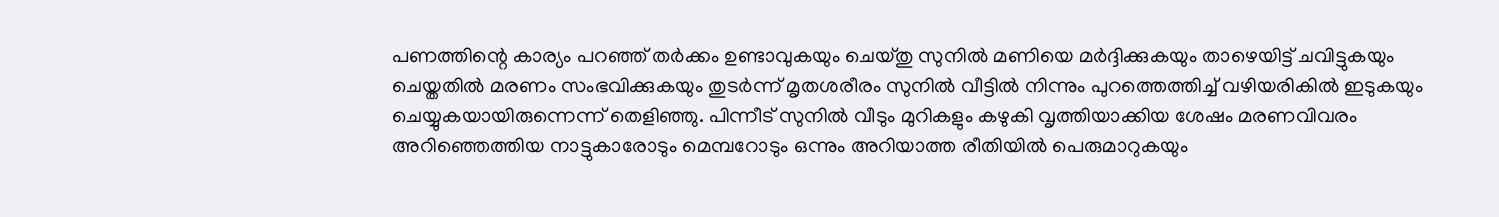പണത്തിന്റെ കാര്യം പറഞ്ഞ് തർക്കം ഉണ്ടാവുകയും ചെയ്തു സുനിൽ മണിയെ മർദ്ദിക്കുകയും താഴെയിട്ട് ചവിട്ടുകയും ചെയ്തതിൽ മരണം സംഭവിക്കുകയും തുടർന്ന് മൃതശരീരം സുനിൽ വീട്ടിൽ നിന്നും പുറത്തെത്തിച്ച് വഴിയരികിൽ ഇടുകയും ചെയ്യുകയായിരുന്നെന്ന് തെളിഞ്ഞു. പിന്നീട് സുനിൽ വീടും മുറികളും കഴുകി വൃത്തിയാക്കിയ ശേഷം മരണവിവരം അറിഞ്ഞെത്തിയ നാട്ടുകാരോടും മെമ്പറോടും ഒന്നും അറിയാത്ത രീതിയിൽ പെരുമാറുകയും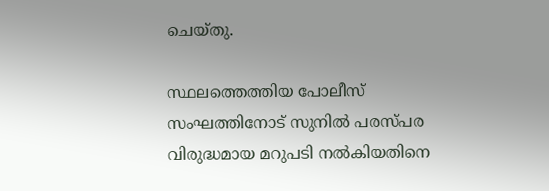ചെയ്തു.

സ്ഥലത്തെത്തിയ പോലീസ് സംഘത്തിനോട് സുനിൽ പരസ്പര വിരുദ്ധമായ മറുപടി നൽകിയതിനെ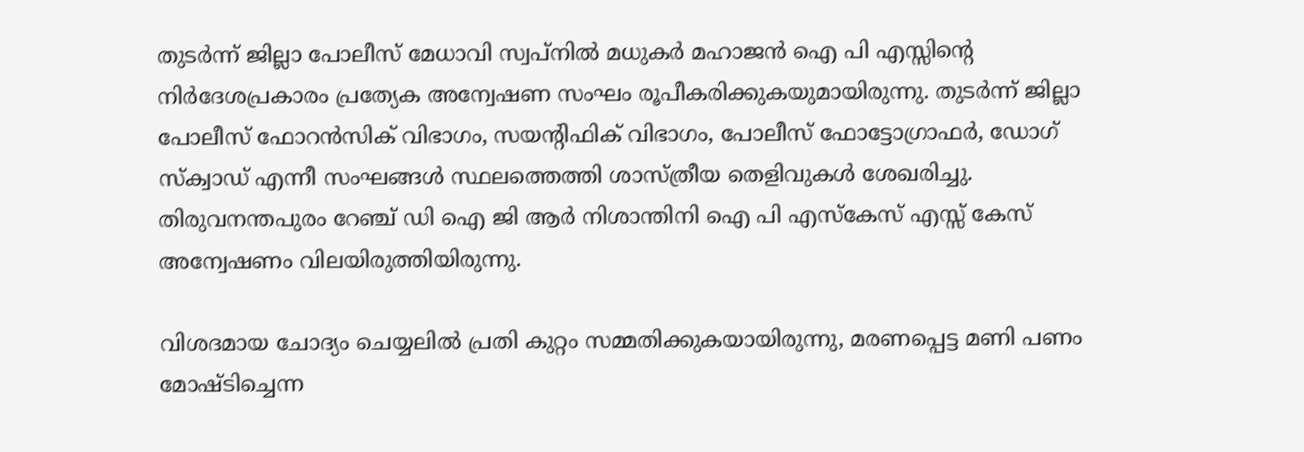തുടർന്ന് ജില്ലാ പോലീസ് മേധാവി സ്വപ്‌നിൽ മധുകർ മഹാജൻ ഐ പി എസ്സിന്റെ നിർദേശപ്രകാരം പ്രത്യേക അന്വേഷണ സംഘം രൂപീകരിക്കുകയുമായിരുന്നു. തുടർന്ന് ജില്ലാ പോലീസ് ഫോറൻസിക് വിഭാഗം, സയന്റിഫിക് വിഭാഗം, പോലീസ് ഫോട്ടോഗ്രാഫർ, ഡോഗ് സ്‌ക്വാഡ് എന്നീ സംഘങ്ങൾ സ്ഥലത്തെത്തി ശാസ്ത്രീയ തെളിവുകൾ ശേഖരിച്ചു. തിരുവനന്തപുരം റേഞ്ച് ഡി ഐ ജി ആർ നിശാന്തിനി ഐ പി എസ്കേസ് എസ്സ് കേസ് അന്വേഷണം വിലയിരുത്തിയിരുന്നു.

വിശദമായ ചോദ്യം ചെയ്യലിൽ പ്രതി കുറ്റം സമ്മതിക്കുകയായിരുന്നു, മരണപ്പെട്ട മണി പണം മോഷ്ടിച്ചെന്ന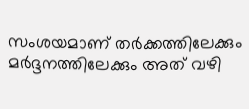സംശയമാണ് തർക്കത്തിലേക്കും മർദ്ദനത്തിലേക്കും അത് വഴി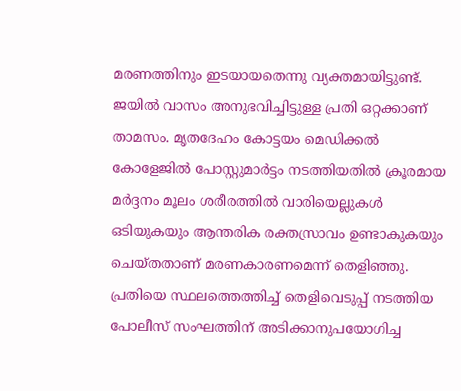മരണത്തിനും ഇടയായതെന്നു വ്യക്തമായിട്ടുണ്ട്. ജയിൽ വാസം അനുഭവിച്ചിട്ടുള്ള പ്രതി ഒറ്റക്കാണ് താമസം. മൃതദേഹം കോട്ടയം മെഡിക്കൽ കോളേജിൽ പോസ്റ്റുമാർട്ടം നടത്തിയതിൽ ക്രൂരമായ മർദ്ദനം മൂലം ശരീരത്തിൽ വാരിയെല്ലുകൾ ഒടിയുകയും ആന്തരിക രക്തസ്രാവം ഉണ്ടാകുകയും ചെയ്തതാണ് മരണകാരണമെന്ന് തെളിഞ്ഞു. പ്രതിയെ സ്ഥലത്തെത്തിച്ച് തെളിവെടുപ്പ് നടത്തിയ പോലീസ് സംഘത്തിന് അടിക്കാനുപയോഗിച്ച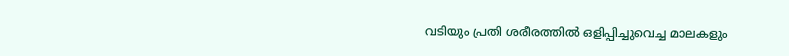വടിയും പ്രതി ശരീരത്തിൽ ഒളിപ്പിച്ചുവെച്ച മാലകളും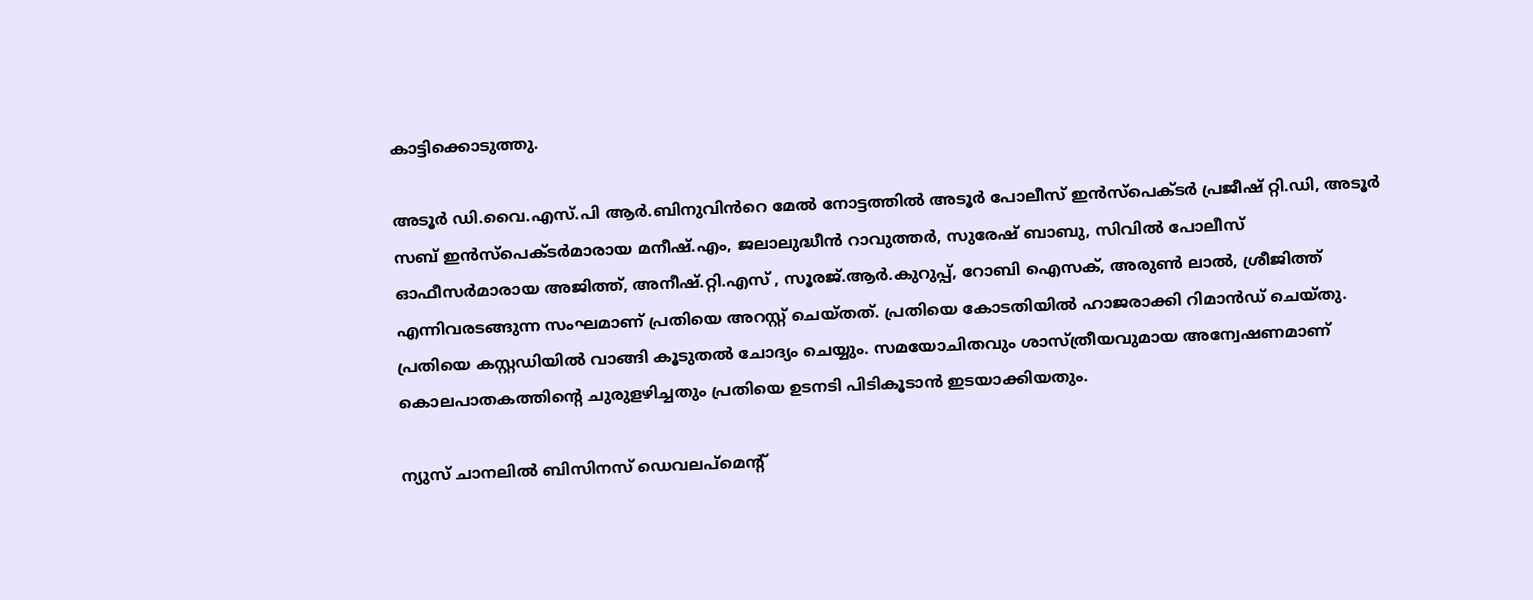കാട്ടിക്കൊടുത്തു.

അടൂർ ഡി.വൈ.എസ്.പി ആർ.ബിനുവിൻറെ മേൽ നോട്ടത്തിൽ അടൂർ പോലീസ് ഇൻസ്‌പെക്ടർ പ്രജീഷ് റ്റി.ഡി, അടൂർ സബ് ഇൻസ്‌പെക്ടർമാരായ മനീഷ്.എം, ജലാലുദ്ധീൻ റാവുത്തർ, സുരേഷ് ബാബു, സിവിൽ പോലീസ് ഓഫീസർമാരായ അജിത്ത്, അനീഷ്.റ്റി.എസ് , സൂരജ്.ആർ.കുറുപ്പ്‌, റോബി ഐസക്, അരുൺ ലാൽ, ശ്രീജിത്ത് എന്നിവരടങ്ങുന്ന സംഘമാണ് പ്രതിയെ അറസ്റ്റ് ചെയ്തത്. പ്രതിയെ കോടതിയിൽ ഹാജരാക്കി റിമാൻഡ് ചെയ്തു. പ്രതിയെ കസ്റ്റഡിയിൽ വാങ്ങി കൂടുതൽ ചോദ്യം ചെയ്യും. സമയോചിതവും ശാസ്ത്രീയവുമായ അന്വേഷണമാണ് കൊലപാതകത്തിന്റെ ചുരുളഴിച്ചതും പ്രതിയെ ഉടനടി പിടികൂടാൻ ഇടയാക്കിയതും.

ന്യുസ് ചാനലില്‍ ബിസിനസ് ഡെവലപ്മെന്റ്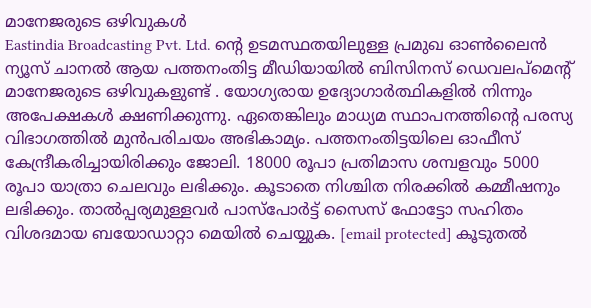മാനേജരുടെ ഒഴിവുകള്‍
Eastindia Broadcasting Pvt. Ltd. ന്റെ ഉടമസ്ഥതയിലുള്ള പ്രമുഖ ഓണ്‍ലൈന്‍ ന്യൂസ് ചാനല്‍ ആയ പത്തനംതിട്ട മീഡിയായില്‍ ബിസിനസ് ഡെവലപ്മെന്റ് മാനേജരുടെ ഒഴിവുകളുണ്ട് . യോഗ്യരായ ഉദ്യോഗാര്‍ത്ഥികളില്‍ നിന്നും അപേക്ഷകള്‍ ക്ഷണിക്കുന്നു. ഏതെങ്കിലും മാധ്യമ സ്ഥാപനത്തിന്റെ പരസ്യ വിഭാഗത്തില്‍ മുന്‍പരിചയം അഭികാമ്യം. പത്തനംതിട്ടയിലെ ഓഫീസ് കേന്ദ്രീകരിച്ചായിരിക്കും ജോലി. 18000 രൂപാ പ്രതിമാസ ശമ്പളവും 5000 രൂപാ യാത്രാ ചെലവും ലഭിക്കും. കൂടാതെ നിശ്ചിത നിരക്കില്‍ കമ്മീഷനും ലഭിക്കും. താല്‍പ്പര്യമുള്ളവര്‍ പാസ്പോര്‍ട്ട് സൈസ് ഫോട്ടോ സഹിതം വിശദമായ ബയോഡാറ്റാ മെയില്‍ ചെയ്യുക. [email protected] കൂടുതല്‍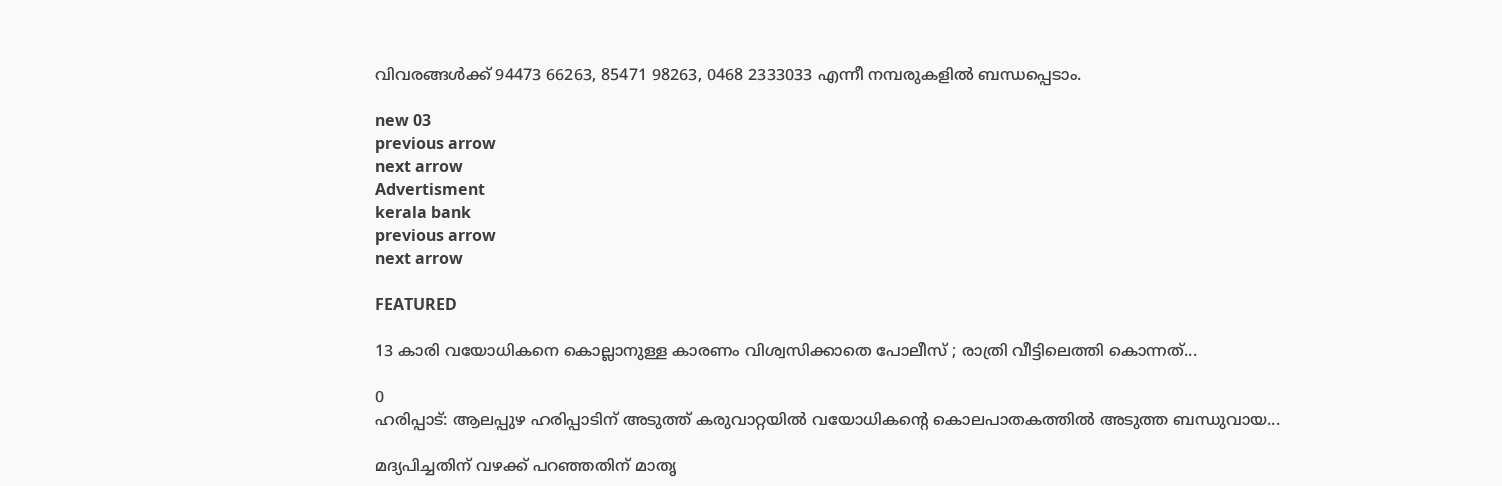വിവരങ്ങള്‍ക്ക് 94473 66263, 85471 98263, 0468 2333033 എന്നീ നമ്പരുകളില്‍ ബന്ധപ്പെടാം.

new 03
previous arrow
next arrow
Advertisment
kerala bank
previous arrow
next arrow

FEATURED

13 കാരി വയോധികനെ കൊല്ലാനുള്ള കാരണം വിശ്വസിക്കാതെ പോലീസ് ; രാത്രി വീട്ടിലെത്തി കൊന്നത്...

0
ഹരിപ്പാട്: ആലപ്പുഴ ഹരിപ്പാടിന് അടുത്ത് കരുവാറ്റയിൽ വയോധികന്‍റെ കൊലപാതകത്തിൽ അടുത്ത ബന്ധുവായ...

മദ്യപിച്ചതിന് വഴക്ക് പറഞ്ഞതിന് മാതൃ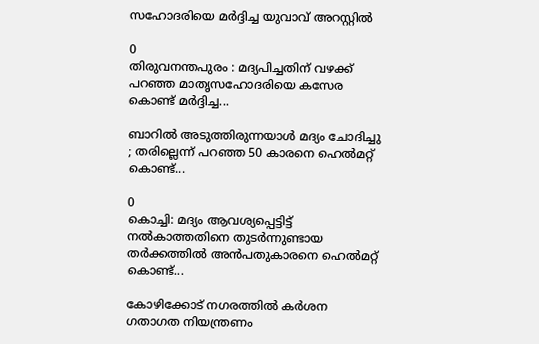സഹോദരിയെ മർദ്ദിച്ച യുവാവ് അറസ്റ്റിൽ

0
തിരുവനന്തപുരം : മദ്യപിച്ചതിന് വഴക്ക് പറഞ്ഞ മാതൃസഹോദരിയെ കസേര കൊണ്ട് മർദ്ദിച്ച...

ബാറിൽ അടുത്തിരുന്നയാൾ മദ്യം ചോദിച്ചു ; തരില്ലെന്ന് പറഞ്ഞ 50 കാരനെ ഹെൽമറ്റ് കൊണ്ട്...

0
കൊച്ചി: മദ്യം ആവശ്യപ്പെട്ടിട്ട് നൽകാത്തതിനെ തുടർന്നുണ്ടായ തർക്കത്തിൽ അൻപതുകാരനെ ഹെൽമറ്റ് കൊണ്ട്...

കോഴിക്കോട് നഗരത്തിൽ കർശന ഗതാഗത നിയന്ത്രണം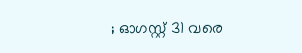; ഓഗസ്റ്റ് 31 വരെ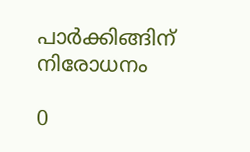പാർക്കിങ്ങിന് നിരോധനം

0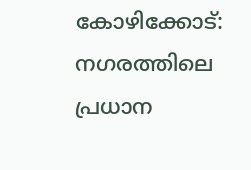കോഴിക്കോട്: നഗരത്തിലെ പ്രധാന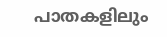പാതകളിലും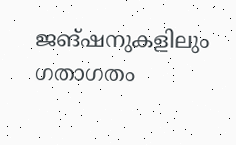ജങ്ഷനുകളിലും ഗതാഗതം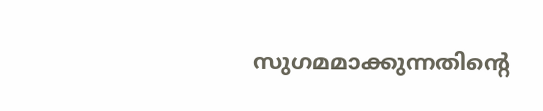സുഗമമാക്കുന്നതിന്റെ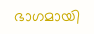ഭാഗമായി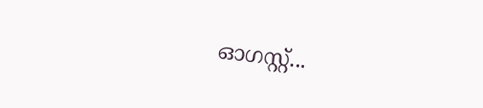ഓഗസ്റ്റ്...